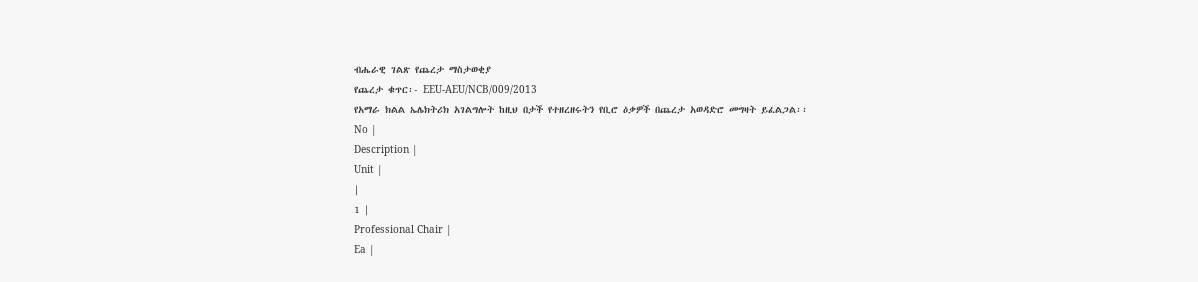ብሔራዊ ገልጽ የጨረታ ማስታወቂያ
የጨረታ ቁጥር፡- EEU-AEU/NCB/009/2013
የአማራ ክልል ኤሌክትሪክ አገልግሎት ከዚህ በታች የተዘረዘሩትን የቢሮ ዕቃዎች በጨረታ አወዳድሮ መግዛት ይፈልጋል፡፡
No |
Description |
Unit |
|
1 |
Professional Chair |
Ea |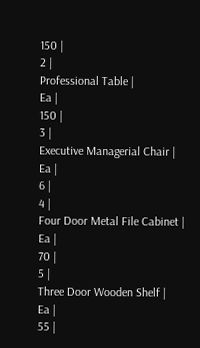150 |
2 |
Professional Table |
Ea |
150 |
3 |
Executive Managerial Chair |
Ea |
6 |
4 |
Four Door Metal File Cabinet |
Ea |
70 |
5 |
Three Door Wooden Shelf |
Ea |
55 |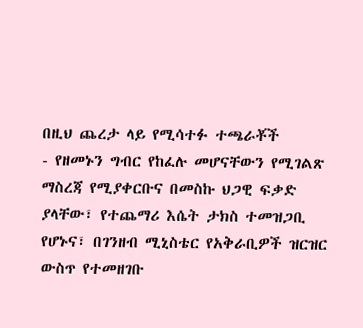በዚህ ጨረታ ላይ የሚሳተፉ ተጫራቾች
- የዘመኑን ግብር የከፈሉ መሆናቸውን የሚገልጽ ማስረጃ የሚያቀርቡና በመስኩ ህጋዊ ፍቃድ ያላቸው፣ የተጨማሪ እሴት ታክስ ተመዝጋቢ የሆኑና፣ በገንዘብ ሚኒስቴር የአቅራቢዎች ዝርዝር ውስጥ የተመዘገቡ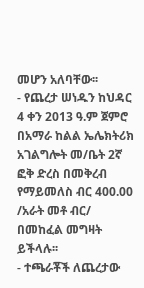መሆን አለባቸው፡፡
- የጨረታ ሠነዱን ከህዳር 4 ቀን 2013 ዓ.ም ጀምሮ በአማራ ከልል ኤሌክትሪክ አገልግሎት መ/ቤት 2ኛ ፎቅ ድረስ በመቅረብ የማይመለስ ብር 400.00 /አራት መቶ ብር/ በመከፈል መግዛት ይችላሉ፡፡
- ተጫራቾች ለጨረታው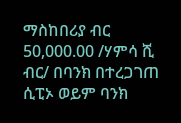ማስከበሪያ ብር 50,000.00 /ሃምሳ ሺ ብር/ በባንክ በተረጋገጠ ሲፒኦ ወይም ባንክ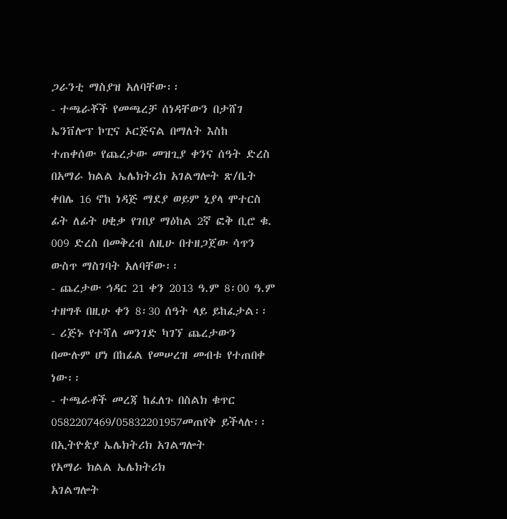ጋራንቲ ማስያዝ አለባቸው፡፡
- ተጫራቾች የመጫረቻ ሰነዳቸውን በታሸገ ኤንቨሎፕ ኮፒና ኦርጅናል በማለት እስከ ተጠቀሰው የጨረታው መዝጊያ ቀንና ሰዓት ድረስ በአማራ ክልል ኤሌክትሪክ አገልግሎት ጽ/ቤት ቀበሌ 16 ኖከ ነዳጅ ማደያ ወይም ኒያላ ሞተርስ ፊት ለፊት ሀቂቃ የገበያ ማዕከል 2ኛ ፎቅ ቢሮ ቁ. 009 ድረስ በመቅረብ ለዚሁ በተዘጋጀው ሳጥን ውስጥ ማስገባት አለባቸው፡፡
- ጨረታው ኅዳር 21 ቀን 2013 ዓ.ም 8፡00 ዓ.ም ተዘግቶ በዚሁ ቀን 8፡30 ሰዓት ላይ ይከፈታል፡፡
- ሪጅኑ የተሻለ መንገድ ካገኘ ጨረታውን በሙሉም ሆነ በከፊል የመሠረዝ መብቱ የተጠበቀ ነው፡፡
- ተጫራቶች መረጃ ከፈለጉ በስልክ ቁጥር 0582207469/05832201957መጠየቅ ይችላሉ፡፡
በኢትዮጵያ ኤሌክትሪክ አገልግሎት
የአማራ ክልል ኤሌክትሪክ
አገልግሎት